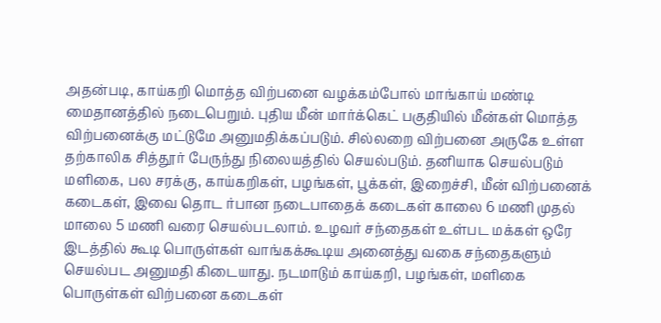அதன்படி, காய்கறி மொத்த விற்பனை வழக்கம்போல் மாங்காய் மண்டி மைதானத்தில் நடைபெறும். புதிய மீன் மார்க்கெட் பகுதியில் மீன்கள் மொத்த விற்பனைக்கு மட்டுமே அனுமதிக்கப்படும். சில்லறை விற்பனை அருகே உள்ள தற்காலிக சித்தூர் பேருந்து நிலையத்தில் செயல்படும். தனியாக செயல்படும் மளிகை, பல சரக்கு, காய்கறிகள், பழங்கள், பூக்கள், இறைச்சி, மீன் விற்பனைக் கடைகள், இவை தொட ர்பான நடைபாதைக் கடைகள் காலை 6 மணி முதல் மாலை 5 மணி வரை செயல்படலாம். உழவர் சந்தைகள் உள்பட மக்கள் ஒரே இடத்தில் கூடி பொருள்கள் வாங்கக்கூடிய அனைத்து வகை சந்தைகளும் செயல்பட அனுமதி கிடையாது. நடமாடும் காய்கறி, பழங்கள், மளிகை பொருள்கள் விற்பனை கடைகள்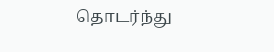தொடர்ந்து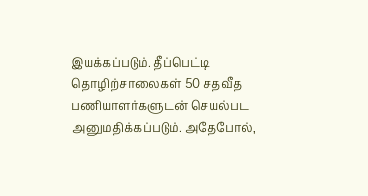இயக்கப்படும். தீப்பெட்டி தொழிற்சாலைகள் 50 சதவீத பணியாளர்களுடன் செயல்பட அனுமதிக்கப்படும். அதேபோல்,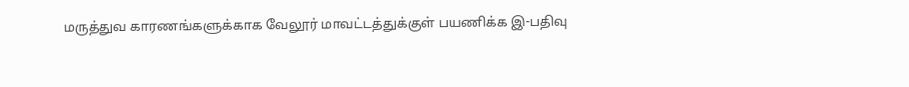மருத்துவ காரணங்களுக்காக வேலூர் மாவட்டத்துக்குள் பயணிக்க இ-பதிவு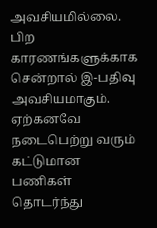அவசியமில்லை. பிற காரணங்களுக்காக சென்றால் இ-பதிவு அவசியமாகும். ஏற்கனவே நடைபெற்று வரும் கட்டுமான பணிகள் தொடர்ந்து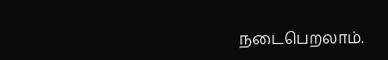நடைபெறலாம்.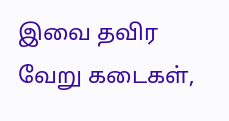இவை தவிர வேறு கடைகள்,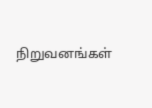நிறுவனங்கள்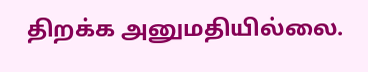திறக்க அனுமதியில்லை.